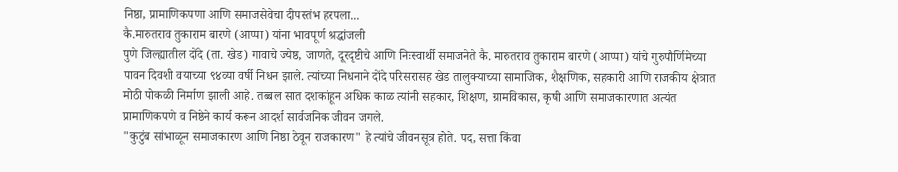निष्ठा, प्रामाणिकपणा आणि समाजसेवेचा दीपस्तंभ हरपला...
कै.मारुतराव तुकाराम बारणे (आप्पा) यांना भावपूर्ण श्रद्धांजली
पुणे जिल्ह्यातील दोंदे (ता. खेड) गावाचे ज्येष्ठ, जाणते, दूरदृष्टीचे आणि निःस्वार्थी समाजनेते कै. मारुतराव तुकाराम बारणे (आप्पा) यांचे गुरुपौर्णिमेच्या पावन दिवशी वयाच्या ९४व्या वर्षी निधन झाले. त्यांच्या निधनाने दोंदे परिसरासह खेड तालुक्याच्या सामाजिक, शैक्षणिक, सहकारी आणि राजकीय क्षेत्रात मोठी पोकळी निर्माण झाली आहे. तब्बल सात दशकांहून अधिक काळ त्यांनी सहकार, शिक्षण, ग्रामविकास, कृषी आणि समाजकारणात अत्यंत प्रामाणिकपणे व निष्ठेने कार्य करून आदर्श सार्वजनिक जीवन जगले.
"कुटुंब सांभाळून समाजकारण आणि निष्ठा ठेवून राजकारण" हे त्यांचे जीवनसूत्र होते. पद, सत्ता किंवा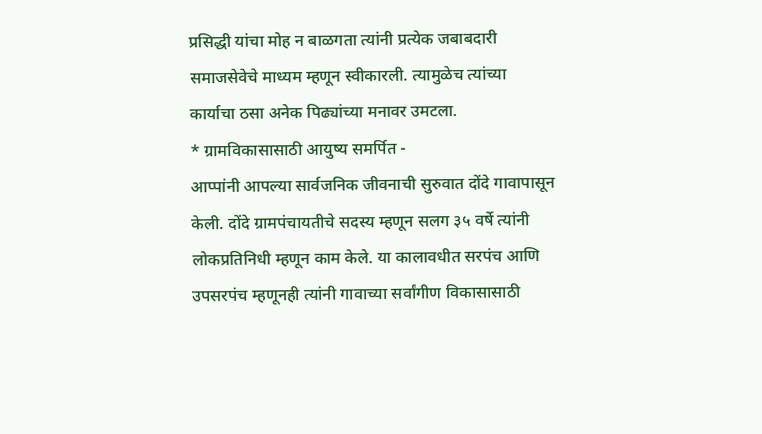प्रसिद्धी यांचा मोह न बाळगता त्यांनी प्रत्येक जबाबदारी समाजसेवेचे माध्यम म्हणून स्वीकारली. त्यामुळेच त्यांच्या कार्याचा ठसा अनेक पिढ्यांच्या मनावर उमटला.
* ग्रामविकासासाठी आयुष्य समर्पित -
आप्पांनी आपल्या सार्वजनिक जीवनाची सुरुवात दोंदे गावापासून केली. दोंदे ग्रामपंचायतीचे सदस्य म्हणून सलग ३५ वर्षे त्यांनी लोकप्रतिनिधी म्हणून काम केले. या कालावधीत सरपंच आणि उपसरपंच म्हणूनही त्यांनी गावाच्या सर्वांगीण विकासासाठी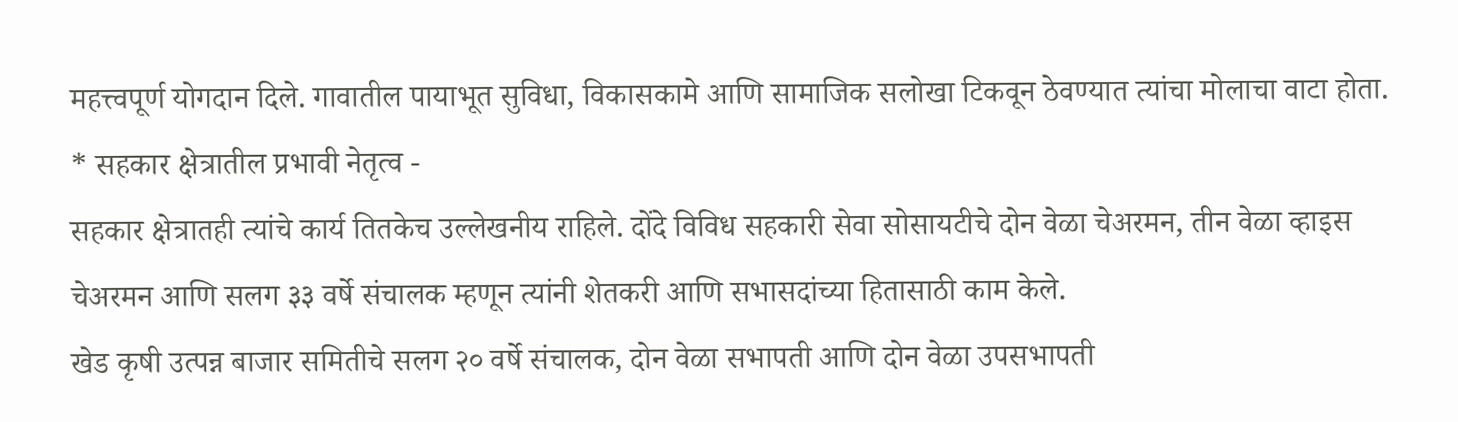महत्त्वपूर्ण योगदान दिले. गावातील पायाभूत सुविधा, विकासकामे आणि सामाजिक सलोखा टिकवून ठेवण्यात त्यांचा मोलाचा वाटा होता.
* सहकार क्षेत्रातील प्रभावी नेतृत्व -
सहकार क्षेत्रातही त्यांचे कार्य तितकेच उल्लेखनीय राहिले. दोंदे विविध सहकारी सेवा सोसायटीचे दोन वेळा चेअरमन, तीन वेळा व्हाइस चेअरमन आणि सलग ३३ वर्षे संचालक म्हणून त्यांनी शेतकरी आणि सभासदांच्या हितासाठी काम केले.
खेड कृषी उत्पन्न बाजार समितीचे सलग २० वर्षे संचालक, दोन वेळा सभापती आणि दोन वेळा उपसभापती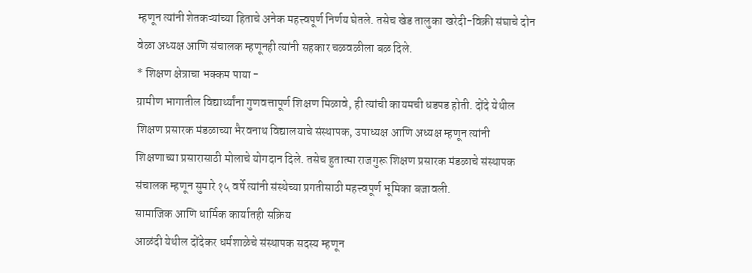म्हणून त्यांनी शेतकऱ्यांच्या हिताचे अनेक महत्त्वपूर्ण निर्णय घेतले. तसेच खेड तालुका खरेदी-विक्री संघाचे दोन वेळा अध्यक्ष आणि संचालक म्हणूनही त्यांनी सहकार चळवळीला बळ दिले.
* शिक्षण क्षेत्राचा भक्कम पाया -
ग्रामीण भागातील विद्यार्थ्यांना गुणवत्तापूर्ण शिक्षण मिळावे, ही त्यांची कायमची धडपड होती. दोंदे येथील शिक्षण प्रसारक मंडळाच्या भैरवनाथ विद्यालयाचे संस्थापक, उपाध्यक्ष आणि अध्यक्ष म्हणून त्यांनी शिक्षणाच्या प्रसारासाठी मोलाचे योगदान दिले. तसेच हुतात्मा राजगुरू शिक्षण प्रसारक मंडळाचे संस्थापक संचालक म्हणून सुमारे १५ वर्षे त्यांनी संस्थेच्या प्रगतीसाठी महत्त्वपूर्ण भूमिका बजावली.
सामाजिक आणि धार्मिक कार्यातही सक्रिय
आळंदी येथील दोंदेकर धर्मशाळेचे संस्थापक सदस्य म्हणून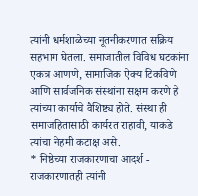त्यांनी धर्मशाळेच्या नूतनीकरणात सक्रिय सहभाग घेतला. समाजातील विविध घटकांना एकत्र आणणे, सामाजिक ऐक्य टिकविणे आणि सार्वजनिक संस्थांना सक्षम करणे हे त्यांच्या कार्याचे वैशिष्ट्य होते. संस्था ही समाजहितासाठी कार्यरत राहावी, याकडे त्यांचा नेहमी कटाक्ष असे.
* निष्ठेच्या राजकारणाचा आदर्श -
राजकारणातही त्यांनी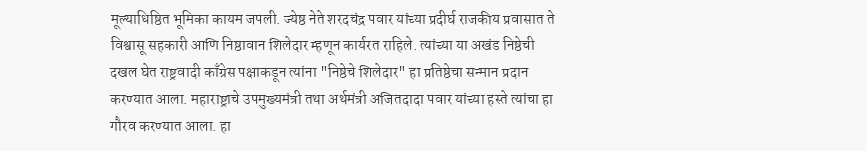मूल्याधिष्ठित भूमिका कायम जपली. ज्येष्ठ नेते शरदचंद्र पवार यांच्या प्रदीर्घ राजकीय प्रवासात ते विश्वासू सहकारी आणि निष्ठावान शिलेदार म्हणून कार्यरत राहिले. त्यांच्या या अखंड निष्ठेची दखल घेत राष्ट्रवादी काँग्रेस पक्षाकडून त्यांना "निष्ठेचे शिलेदार" हा प्रतिष्ठेचा सन्मान प्रदान करण्यात आला. महाराष्ट्राचे उपमुख्यमंत्री तथा अर्थमंत्री अजितदादा पवार यांच्या हस्ते त्यांचा हा गौरव करण्यात आला. हा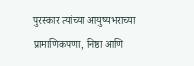पुरस्कार त्यांच्या आयुष्यभराच्या प्रामाणिकपणा, निष्ठा आणि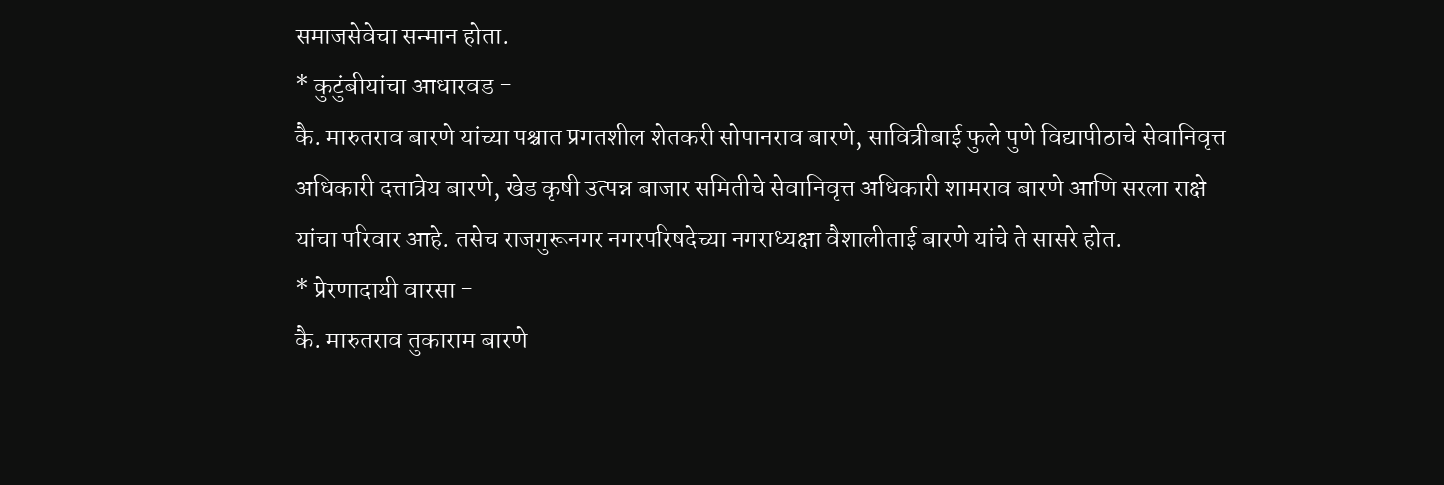समाजसेवेचा सन्मान होता.
* कुटुंबीयांचा आधारवड -
कै. मारुतराव बारणे यांच्या पश्चात प्रगतशील शेतकरी सोपानराव बारणे, सावित्रीबाई फुले पुणे विद्यापीठाचे सेवानिवृत्त अधिकारी दत्तात्रेय बारणे, खेड कृषी उत्पन्न बाजार समितीचे सेवानिवृत्त अधिकारी शामराव बारणे आणि सरला राक्षे यांचा परिवार आहे. तसेच राजगुरूनगर नगरपरिषदेच्या नगराध्यक्षा वैशालीताई बारणे यांचे ते सासरे होत.
* प्रेरणादायी वारसा -
कै. मारुतराव तुकाराम बारणे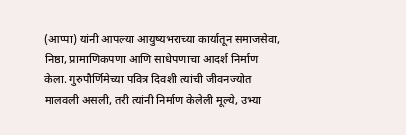(आप्पा) यांनी आपल्या आयुष्यभराच्या कार्यातून समाजसेवा, निष्ठा, प्रामाणिकपणा आणि साधेपणाचा आदर्श निर्माण केला. गुरुपौर्णिमेच्या पवित्र दिवशी त्यांची जीवनज्योत मालवली असली, तरी त्यांनी निर्माण केलेली मूल्ये, उभ्या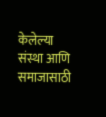केलेल्या संस्था आणि समाजासाठी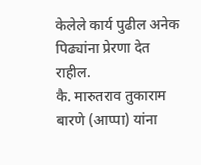केलेले कार्य पुढील अनेक पिढ्यांना प्रेरणा देत राहील.
कै. मारुतराव तुकाराम बारणे (आप्पा) यांना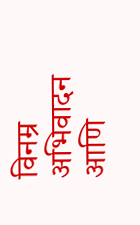विनम्र अभिवादन आणि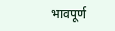भावपूर्ण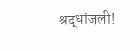श्रद्धांजली!